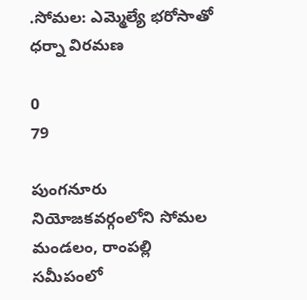.సోమల: ఎమ్మెల్యే భరోసాతో ధర్నా విరమణ

0
79

పుంగనూరు నియోజకవర్గంలోని సోమల మండలం, రాంపల్లి సమీపంలో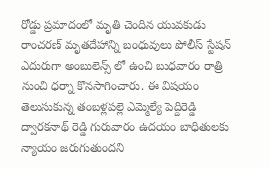రోడ్డు ప్రమాదంలో మృతి చెందిన యువకుడు రాంచరణ్ మృతదేహాన్ని బంధువులు పోలీస్ స్టేషన్ ఎదురుగా అంబులెన్స్ లో ఉంచి బుధవారం రాత్రి నుంచి ధర్నా కొనసాగించారు. ఈ విషయం తెలుసుకున్న తంబళ్లపల్లె ఎమ్మెల్యే పెద్దిరెడ్డి ద్వారకనాథ్ రెడ్డి గురువారం ఉదయం బాధితులకు న్యాయం జరుగుతుందని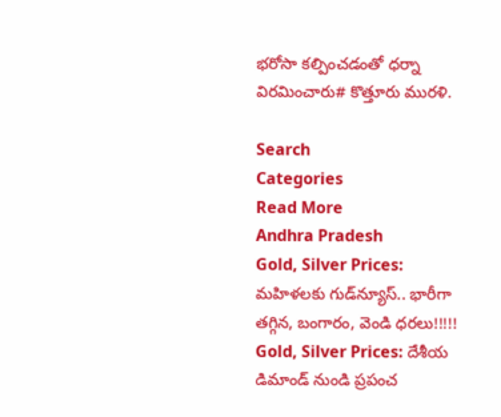భరోసా కల్పించడంతో ధర్నా విరమించారు# కొత్తూరు మురళి.

Search
Categories
Read More
Andhra Pradesh
Gold, Silver Prices: మహిళలకు గుడ్‌న్యూస్‌.. భారీగా తగ్గిన, బంగారం, వెండి ధరలు!!!!!
Gold, Silver Prices: దేశీయ డిమాండ్ నుండి ప్రపంచ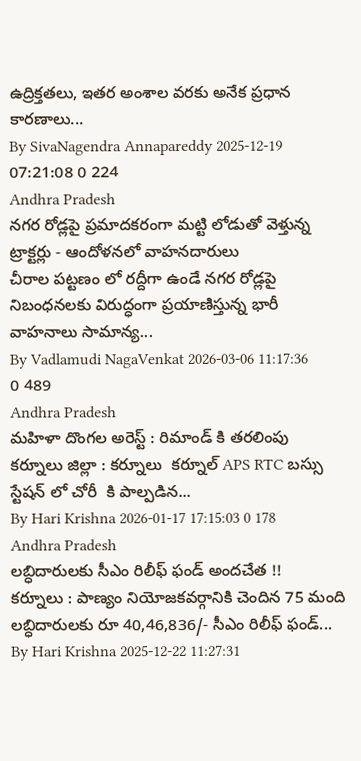ఉద్రిక్తతలు, ఇతర అంశాల వరకు అనేక ప్రధాన కారణాలు...
By SivaNagendra Annapareddy 2025-12-19 07:21:08 0 224
Andhra Pradesh
నగర రోడ్లపై ప్రమాదకరంగా మట్టి లోడుతో వెళ్తున్న ట్రాక్టర్లు - ఆందోళనలో వాహనదారులు
చీరాల పట్టణం లో రద్దీగా ఉండే నగర రోడ్లపై నిబంధనలకు విరుద్ధంగా ప్రయాణిస్తున్న భారీ వాహనాలు సామాన్య...
By Vadlamudi NagaVenkat 2026-03-06 11:17:36 0 489
Andhra Pradesh
మహిళా దొంగల అరెస్ట్ : రిమాండ్ కి తరలింపు
కర్నూలు జిల్లా : కర్నూలు  కర్నూల్ APS RTC బస్సు స్టేషన్ లో చోరీ  కి పాల్పడిన...
By Hari Krishna 2026-01-17 17:15:03 0 178
Andhra Pradesh
లబ్ధిదారులకు సీఎం రిలీఫ్ ఫండ్ అందచేత !!
కర్నూలు : పాణ్యం నియోజకవర్గానికి చెందిన 75 మంది లబ్ధిదారులకు రూ 40,46,836/- సీఎం రిలీఫ్ ఫండ్...
By Hari Krishna 2025-12-22 11:27:31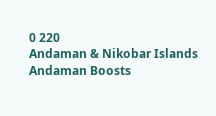0 220
Andaman & Nikobar Islands
Andaman Boosts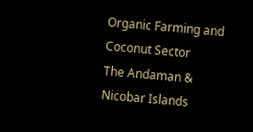Organic Farming and Coconut Sector
The Andaman & Nicobar Islands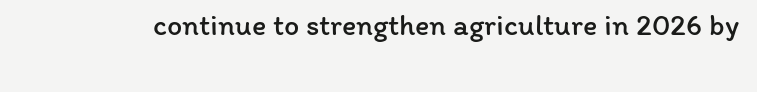continue to strengthen agriculture in 2026 by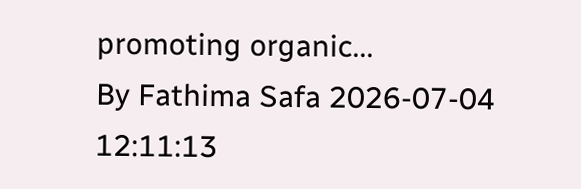promoting organic...
By Fathima Safa 2026-07-04 12:11:13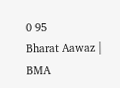0 95
Bharat Aawaz | BMA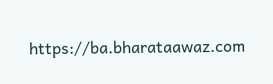https://ba.bharataawaz.com